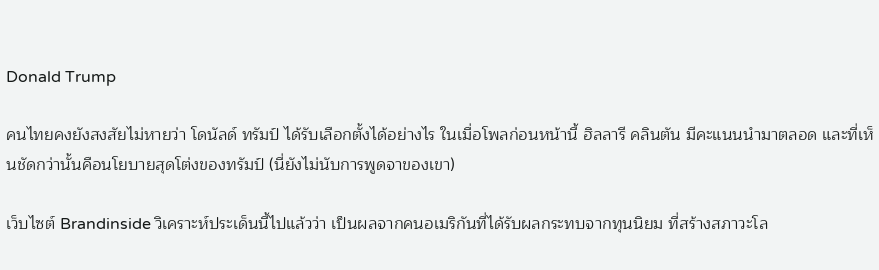Donald Trump

คนไทยคงยังสงสัยไม่หายว่า โดนัลด์ ทรัมป์ ได้รับเลือกตั้งได้อย่างไร ในเมื่อโพลก่อนหน้านี้ ฮิลลารี คลินตัน มีคะแนนนำมาตลอด และที่เห็นชัดกว่านั้นคือนโยบายสุดโต่งของทรัมป์ (นี่ยังไม่นับการพูดจาของเขา)

เว็บไซต์ Brandinside วิเคราะห์ประเด็นนี้ไปแล้วว่า เป็นผลจากคนอเมริกันที่ได้รับผลกระทบจากทุนนิยม ที่สร้างสภาวะโล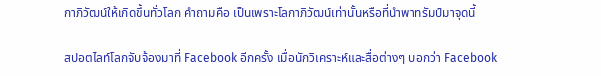กาภิวัฒน์ให้เกิดขึ้นทั่วโลก คำถามคือ เป็นเพราะโลกาภิวัฒน์เท่านั้นหรือที่นำพาทรัมป์มาจุดนี้

สปอตไลท์โลกจับจ้องมาที่ Facebook อีกครั้ง เมื่อนักวิเคราะห์และสื่อต่างๆ บอกว่า Facebook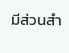มีส่วนสำ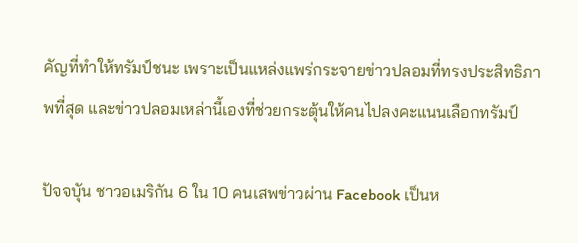คัญที่ทำให้ทรัมป์ชนะ เพราะเป็นแหล่งแพร่กระจายข่าวปลอมที่ทรงประสิทธิภาพที่สุด และข่าวปลอมเหล่านี้เองที่ช่วยกระตุ้นให้คนไปลงคะแนนเลือกทรัมป์

ปัจจบุัน ชาวอเมริกัน 6 ใน 10 คนเสพข่าวผ่าน Facebook เป็นห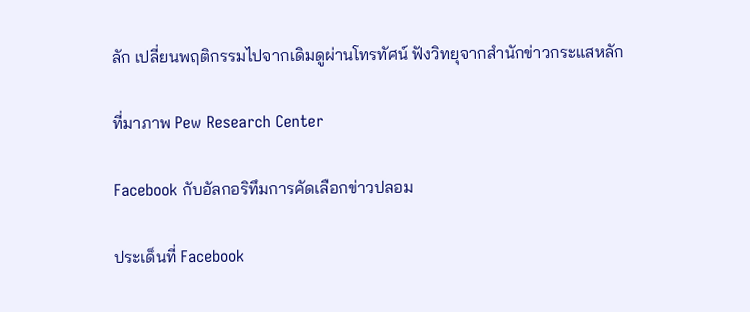ลัก เปลี่ยนพฤติกรรมไปจากเดิมดูผ่านโทรทัศน์ ฟังวิทยุจากสำนักข่าวกระแสหลัก

ที่มาภาพ Pew Research Center

Facebook กับอัลกอริทึมการคัดเลือกข่าวปลอม

ประเด็นที่ Facebook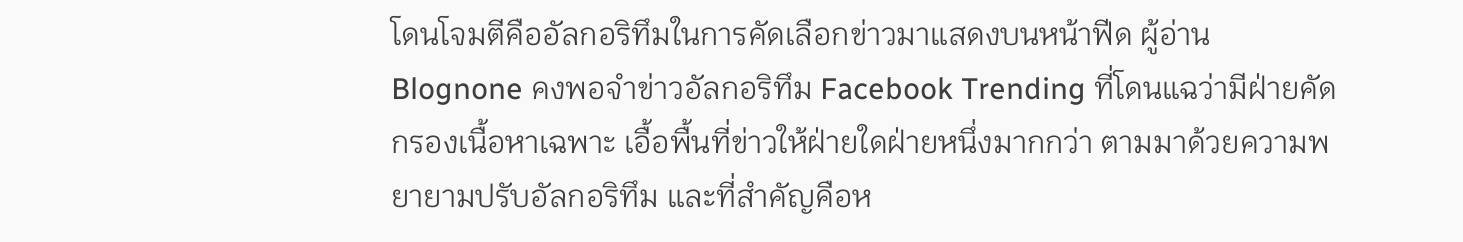โดนโจมตีคืออัลกอริทึมในการคัดเลือกข่าวมาแสดงบนหน้าฟีด ผู้อ่าน Blognone คงพอจำข่าวอัลกอริทึม Facebook Trending ที่โดนแฉว่ามีฝ่ายคัดกรองเนื้อหาเฉพาะ เอื้อพื้นที่ข่าวให้ฝ่ายใดฝ่ายหนึ่งมากกว่า ตามมาด้วยความพยายามปรับอัลกอริทึม และที่สำคัญคือห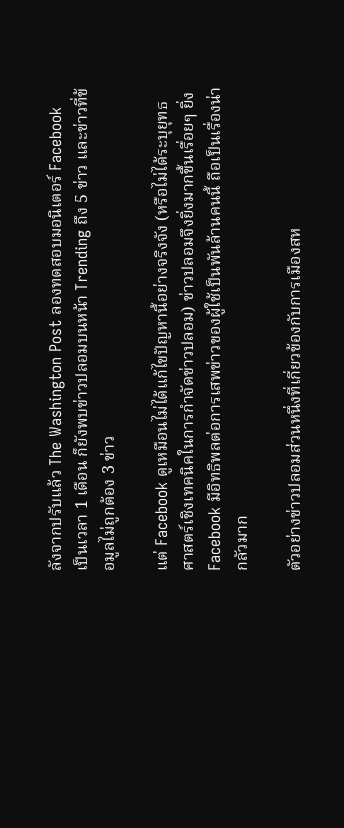ลังจากปรับแล้ว The Washington Post ลองทดสอบมอนิเตอร์ Facebook เป็นเวลา 1 เดือน ก็ยังพบข่าวปลอมบนหน้า Trending ถึง 5 ข่าว และข่าวที่ข้อมูลไม่ถูกต้อง 3 ข่าว

แต่ Facebook ดูเหมือนไม่ได้แก้ไขปัญหานี้อย่างจริงจัง (หรือไม่ได้ระบุยุทธศาสตร์เชิงเทคนิคในการกำจัดข่าวปลอม) ข่าวปลอมจึงยิ่งมากขึ้นเรื่อยๆ ยิ่ง Facebook มีอิทธิพลต่อการเสพข่าวของผู้ใช้เป็นพันล้านคนนี้ ถือเป็นเรื่องน่ากลัวมาก

ตัวอย่างข่าวปลอมส่วนหนึ่งที่เกี่ยวข้องกับการเมืองสห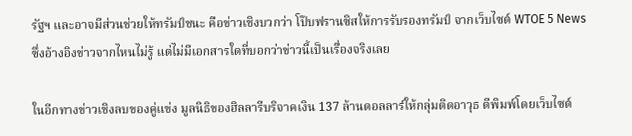รัฐฯ และอาจมีส่วนช่วยให้ทรัมป์ชนะ คือข่าวเชิงบวกว่า โป๊บฟรานซิสให้การรับรองทรัมป์ จากเว็บไซต์ WTOE 5 News ซึ่งอ้างอิงข่าวจากไหนไม่รู้ แต่ไม่มีเอกสารใดที่บอกว่าข่าวนี้เป็นเรื่องจริงเลย

ในอีกทางข่าวเชิงลบของคู่แข่ง มูลนิธิของฮิลลารีบริจาคเงิน 137 ล้านดอลลาร์ให้กลุ่มติดอาวุธ ตีพิมพ์โดยเว็บไซต์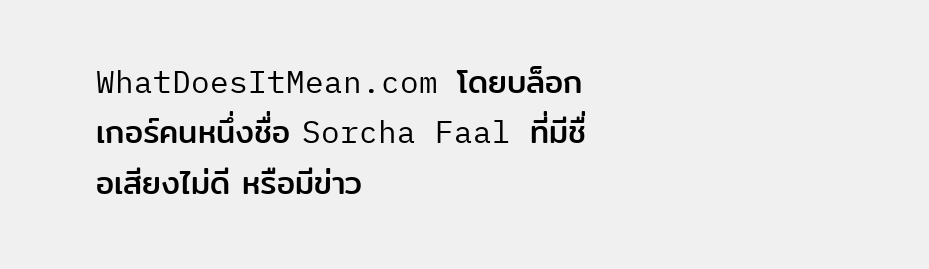WhatDoesItMean.com โดยบล็อกเกอร์คนหนึ่งชื่อ Sorcha Faal ที่มีชื่อเสียงไม่ดี หรือมีข่าว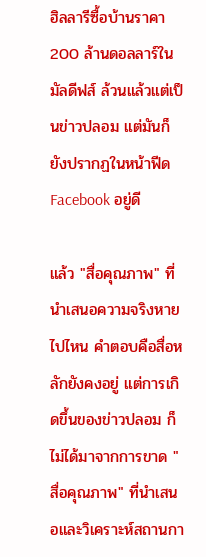ฮิลลารีซื้อบ้านราคา 200 ล้านดอลลาร์ในมัลดีฟส์ ล้วนแล้วแต่เป็นข่าวปลอม แต่มันก็ยังปรากฏในหน้าฟีด Facebook อยู่ดี

แล้ว "สื่อคุณภาพ" ที่นำเสนอความจริงหายไปไหน คำตอบคือสื่อหลักยังคงอยู่ แต่การเกิดขึ้นของข่าวปลอม ก็ไม่ได้มาจากการขาด "สื่อคุณภาพ" ที่นำเสนอและวิเคราะห์สถานกา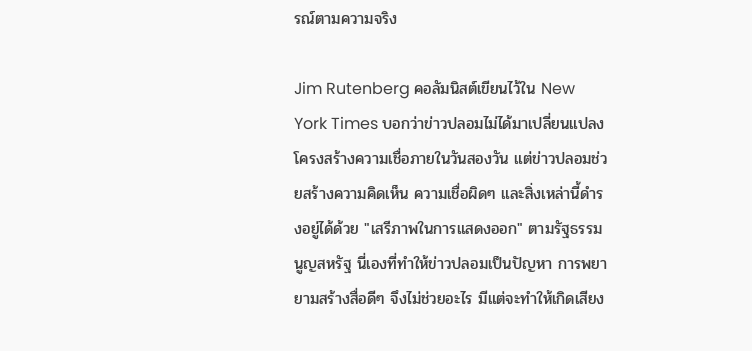รณ์ตามความจริง

Jim Rutenberg คอลัมนิสต์เขียนไว้ใน New York Times บอกว่าข่าวปลอมไม่ได้มาเปลี่ยนแปลงโครงสร้างความเชื่อภายในวันสองวัน แต่ข่าวปลอมช่วยสร้างความคิดเห็น ความเชื่อผิดๆ และสิ่งเหล่านี้ดำรงอยู่ได้ด้วย "เสรีภาพในการแสดงออก" ตามรัฐธรรมนูญสหรัฐ นี่เองที่ทำให้ข่าวปลอมเป็นปัญหา การพยายามสร้างสื่อดีๆ จึงไม่ช่วยอะไร มีแต่จะทำให้เกิดเสียง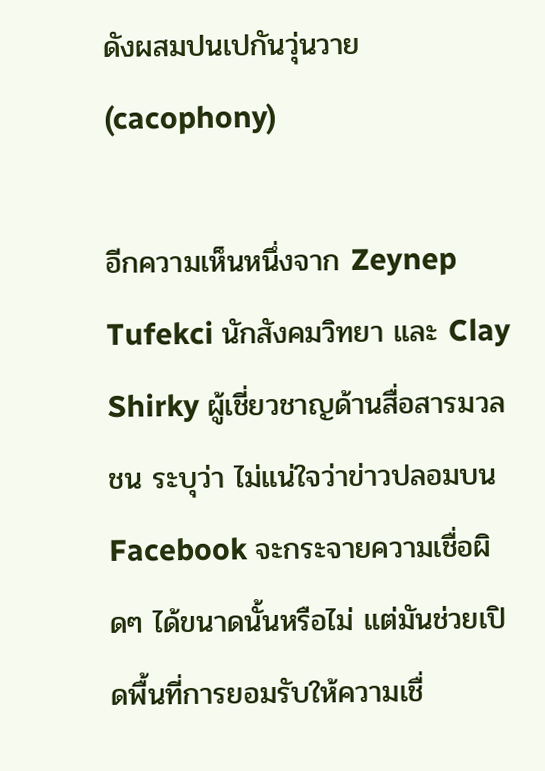ดังผสมปนเปกันวุ่นวาย (cacophony)

อีกความเห็นหนึ่งจาก Zeynep Tufekci นักสังคมวิทยา และ Clay Shirky ผู้เชี่ยวชาญด้านสื่อสารมวลชน ระบุว่า ไม่แน่ใจว่าข่าวปลอมบน Facebook จะกระจายความเชื่อผิดๆ ได้ขนาดนั้นหรือไม่ แต่มันช่วยเปิดพื้นที่การยอมรับให้ความเชื่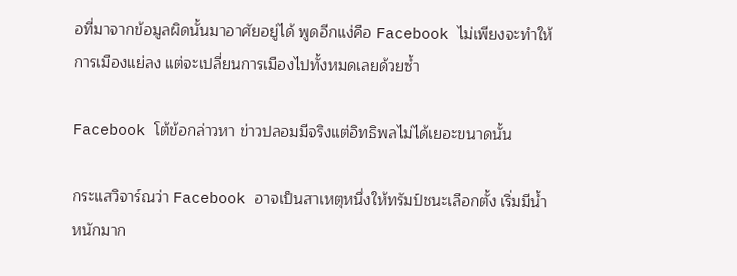อที่มาจากข้อมูลผิดนั้นมาอาศัยอยู่ได้ พูดอีกแง่คือ Facebook ไม่เพียงจะทำให้การเมืองแย่ลง แต่จะเปลี่ยนการเมืองไปทั้งหมดเลยด้วยซ้ำ

Facebook โต้ข้อกล่าวหา ข่าวปลอมมีจริงแต่อิทธิพลไม่ได้เยอะขนาดนั้น

กระแสวิจาร์ณว่า Facebook อาจเป็นสาเหตุหนึ่งให้ทรัมป์ชนะเลือกตั้ง เริ่มมีน้ำหนักมาก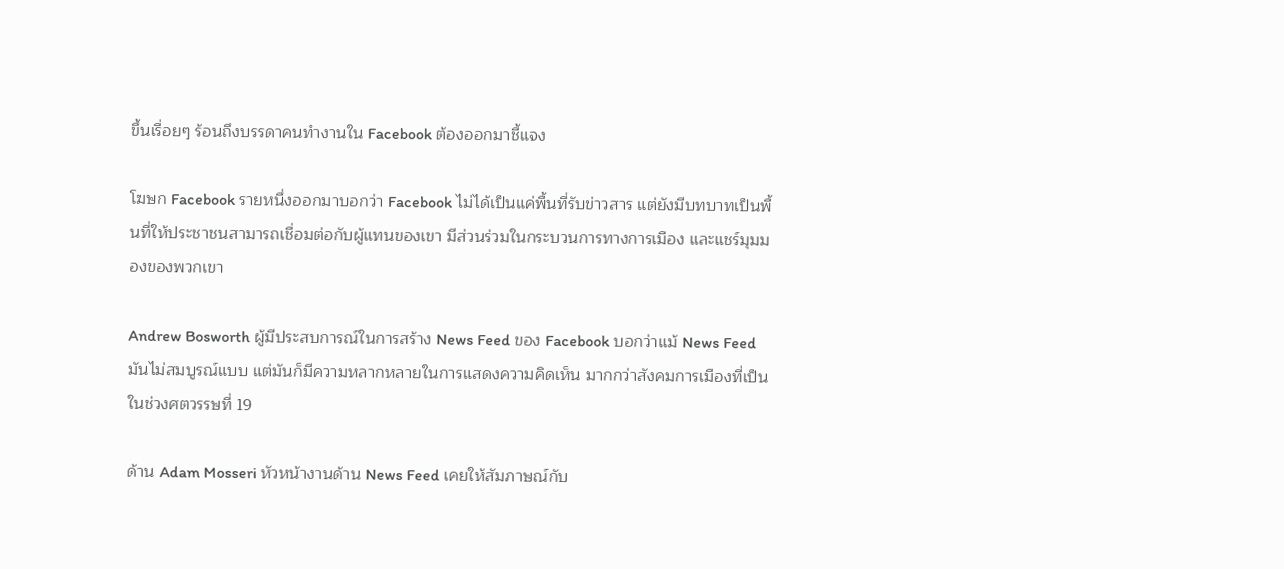ขึ้นเรื่อยๆ ร้อนถึงบรรดาคนทำงานใน Facebook ต้องออกมาชี้แจง

โฆษก Facebook รายหนึ่งออกมาบอกว่า Facebook ไม่ได้เป็นแค่พื้นที่รับข่าวสาร แต่ยังมีบทบาทเป็นพื้นที่ให้ประชาชนสามารถเชื่อมต่อกับผู้แทนของเขา มีส่วนร่วมในกระบวนการทางการเมือง และแชร์มุมมองของพวกเขา

Andrew Bosworth ผู้มีประสบการณ์ในการสร้าง News Feed ของ Facebook บอกว่าแม้ News Feed มันไม่สมบูรณ์แบบ แต่มันก็มีความหลากหลายในการแสดงความคิดเห็น มากกว่าสังคมการเมืองที่เป็นในช่วงศตวรรษที่ 19

ด้าน Adam Mosseri หัวหน้างานด้าน News Feed เคยให้สัมภาษณ์กับ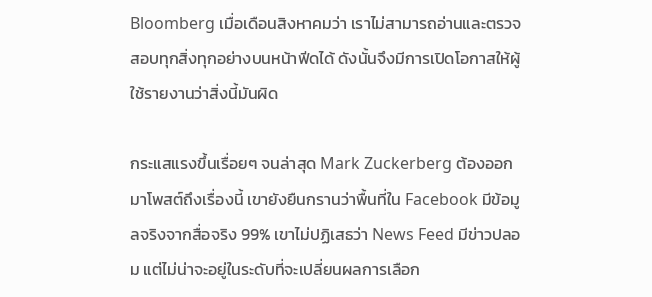Bloomberg เมื่อเดือนสิงหาคมว่า เราไม่สามารถอ่านและตรวจสอบทุกสิ่งทุกอย่างบนหน้าฟีดได้ ดังนั้นจึงมีการเปิดโอกาสให้ผู้ใช้รายงานว่าสิ่งนี้มันผิด

กระแสแรงขึ้นเรื่อยๆ จนล่าสุด Mark Zuckerberg ต้องออกมาโพสต์ถึงเรื่องนี้ เขายังยืนกรานว่าพื้นที่ใน Facebook มีข้อมูลจริงจากสื่อจริง 99% เขาไม่ปฏิเสธว่า News Feed มีข่าวปลอม แต่ไม่น่าจะอยู่ในระดับที่จะเปลี่ยนผลการเลือก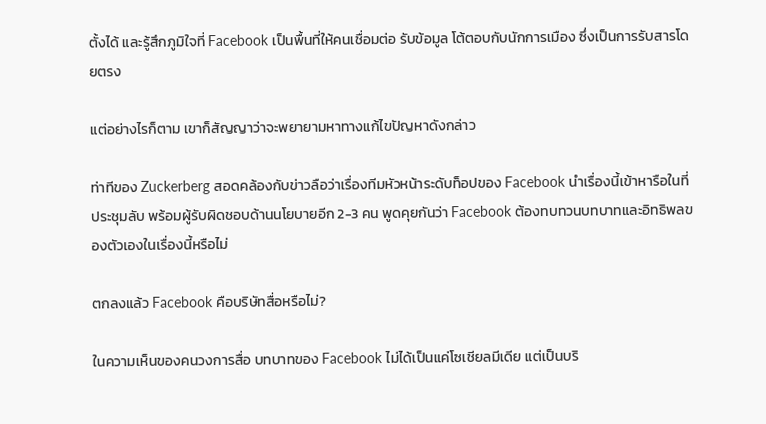ตั้งได้ และรู้สึกภูมิใจที่ Facebook เป็นพื้นที่ให้คนเชื่อมต่อ รับข้อมูล โต้ตอบกับนักการเมือง ซึ่งเป็นการรับสารโดยตรง

แต่อย่างไรก็ตาม เขาก็สัญญาว่าจะพยายามหาทางแก้ไขปัญหาดังกล่าว

ท่าทีของ Zuckerberg สอดคล้องกับข่าวลือว่าเรื่องทีมหัวหน้าระดับท็อปของ Facebook นำเรื่องนี้เข้าหารือในที่ประชุมลับ พร้อมผู้รับผิดชอบด้านนโยบายอีก 2-3 คน พูดคุยกันว่า Facebook ต้องทบทวนบทบาทและอิทธิพลของตัวเองในเรื่องนี้หรือไม่

ตกลงแล้ว Facebook คือบริษัทสื่อหรือไม่?

ในความเห็นของคนวงการสื่อ บทบาทของ Facebook ไม่ได้เป็นแค่โซเชียลมีเดีย แต่เป็นบริ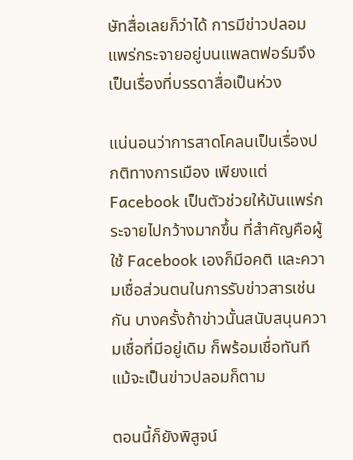ษัทสื่อเลยก็ว่าได้ การมีข่าวปลอม แพร่กระจายอยู่บนแพลตฟอร์มจึงเป็นเรื่องที่บรรดาสื่อเป็นห่วง

แน่นอนว่าการสาดโคลนเป็นเรื่องปกติทางการเมือง เพียงแต่ Facebook เป็นตัวช่วยให้มันแพร่กระจายไปกว้างมากขึ้น ที่สำคัญคือผู้ใช้ Facebook เองก็มีอคติ และความเชื่อส่วนตนในการรับข่าวสารเช่นกัน บางครั้งถ้าข่าวนั้นสนับสนุนความเชื่อที่มีอยู่เดิม ก็พร้อมเชื่อทันทีแม้จะเป็นข่าวปลอมก็ตาม

ตอนนี้ก็ยังพิสูจน์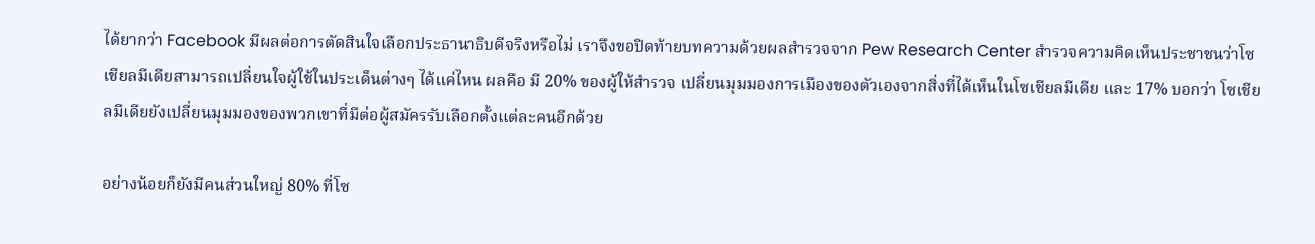ได้ยากว่า Facebook มีผลต่อการตัดสินใจเลือกประธานาธิบดีจริงหรือไม่ เราจึงขอปิดท้ายบทความด้วยผลสำรวจจาก Pew Research Center สำรวจความคิดเห็นประชาชนว่าโซเชียลมีเดียสามารถเปลี่ยนใจผู้ใช้ในประเด็นต่างๆ ได้แค่ไหน ผลคือ มี 20% ของผู้ให้สำรวจ เปลี่ยนมุมมองการเมืองของตัวเองจากสิ่งที่ได้เห็นในโซเชียลมีเดีย และ 17% บอกว่า โซเชียลมีเดียยังเปลี่ยนมุมมองของพวกเขาที่มีต่อผู้สมัครรับเลือกตั้งแต่ละคนอีกด้วย

อย่างน้อยก็ยังมีคนส่วนใหญ่ 80% ที่โซ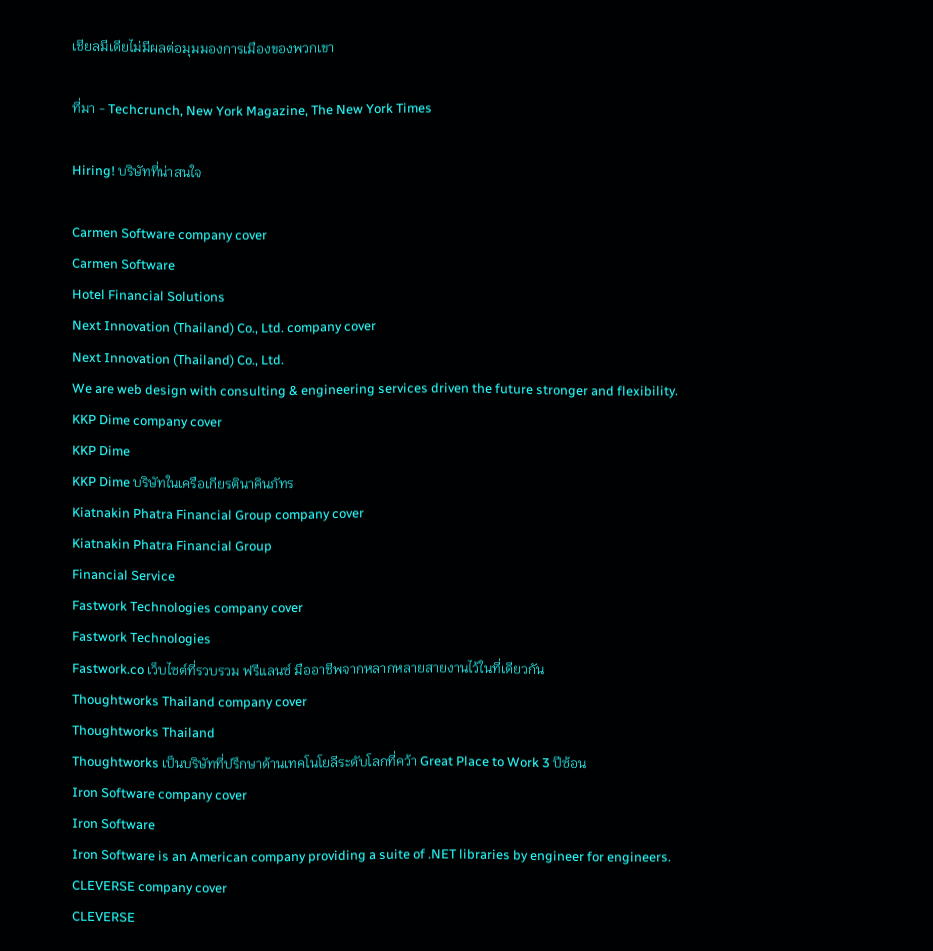เชียลมีเดียไม่มีผลต่อมุมมองการเมืองของพวกเขา

ที่มา - Techcrunch, New York Magazine, The New York Times

Hiring! บริษัทที่น่าสนใจ

Carmen Software company cover
Carmen Software
Hotel Financial Solutions
Next Innovation (Thailand) Co., Ltd. company cover
Next Innovation (Thailand) Co., Ltd.
We are web design with consulting & engineering services driven the future stronger and flexibility.
KKP Dime company cover
KKP Dime
KKP Dime บริษัทในเครือเกียรตินาคินภัทร
Kiatnakin Phatra Financial Group company cover
Kiatnakin Phatra Financial Group
Financial Service
Fastwork Technologies company cover
Fastwork Technologies
Fastwork.co เว็บไซต์ที่รวบรวม ฟรีแลนซ์ มืออาชีพจากหลากหลายสายงานไว้ในที่เดียวกัน
Thoughtworks Thailand company cover
Thoughtworks Thailand
Thoughtworks เป็นบริษัทที่ปรึกษาด้านเทคโนโยลีระดับโลกที่คว้า Great Place to Work 3 ปีซ้อน
Iron Software company cover
Iron Software
Iron Software is an American company providing a suite of .NET libraries by engineer for engineers.
CLEVERSE company cover
CLEVERSE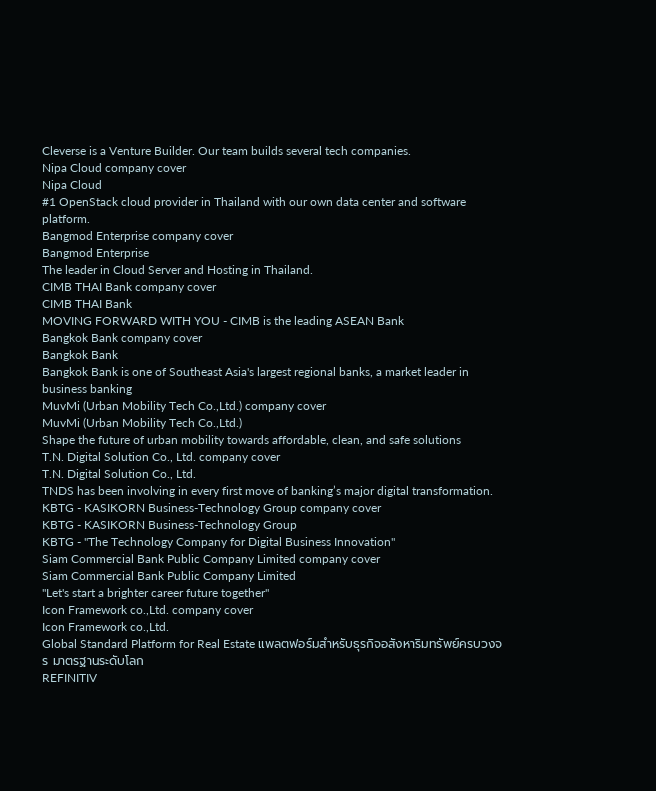Cleverse is a Venture Builder. Our team builds several tech companies.
Nipa Cloud company cover
Nipa Cloud
#1 OpenStack cloud provider in Thailand with our own data center and software platform.
Bangmod Enterprise company cover
Bangmod Enterprise
The leader in Cloud Server and Hosting in Thailand.
CIMB THAI Bank company cover
CIMB THAI Bank
MOVING FORWARD WITH YOU - CIMB is the leading ASEAN Bank
Bangkok Bank company cover
Bangkok Bank
Bangkok Bank is one of Southeast Asia's largest regional banks, a market leader in business banking
MuvMi (Urban Mobility Tech Co.,Ltd.) company cover
MuvMi (Urban Mobility Tech Co.,Ltd.)
Shape the future of urban mobility towards affordable, clean, and safe solutions
T.N. Digital Solution Co., Ltd. company cover
T.N. Digital Solution Co., Ltd.
TNDS has been involving in every first move of banking’s major digital transformation.
KBTG - KASIKORN Business-Technology Group company cover
KBTG - KASIKORN Business-Technology Group
KBTG - "The Technology Company for Digital Business Innovation"
Siam Commercial Bank Public Company Limited company cover
Siam Commercial Bank Public Company Limited
"Let's start a brighter career future together"
Icon Framework co.,Ltd. company cover
Icon Framework co.,Ltd.
Global Standard Platform for Real Estate แพลตฟอร์มสำหรับธุรกิจอสังหาริมทรัพย์ครบวงจร มาตรฐานระดับโลก
REFINITIV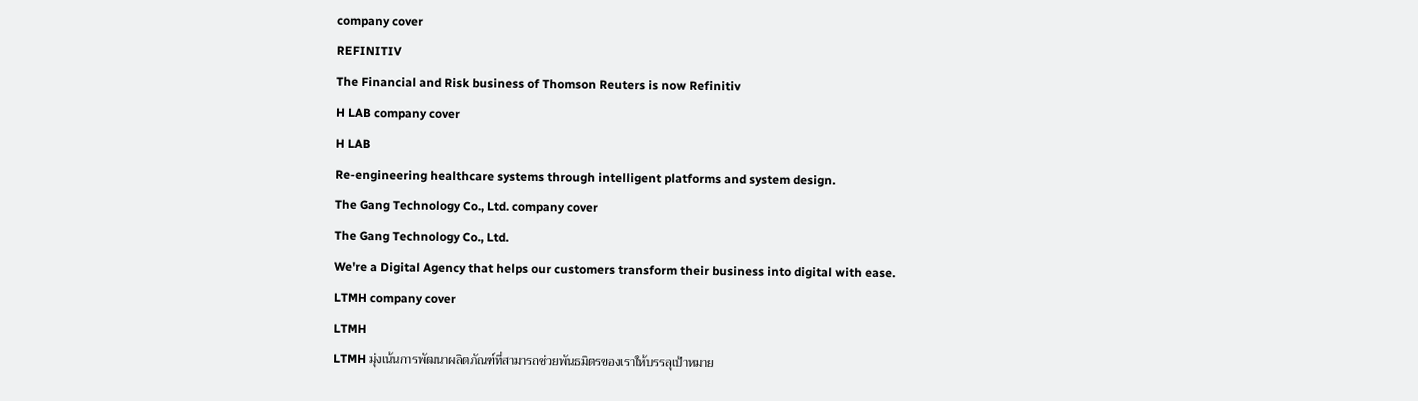company cover
REFINITIV
The Financial and Risk business of Thomson Reuters is now Refinitiv
H LAB company cover
H LAB
Re-engineering healthcare systems through intelligent platforms and system design.
The Gang Technology Co., Ltd. company cover
The Gang Technology Co., Ltd.
We're a Digital Agency that helps our customers transform their business into digital with ease.
LTMH company cover
LTMH
LTMH มุ่งเน้นการพัฒนาผลิตภัณฑ์ที่สามารถช่วยพันธมิตรของเราให้บรรลุเป้าหมาย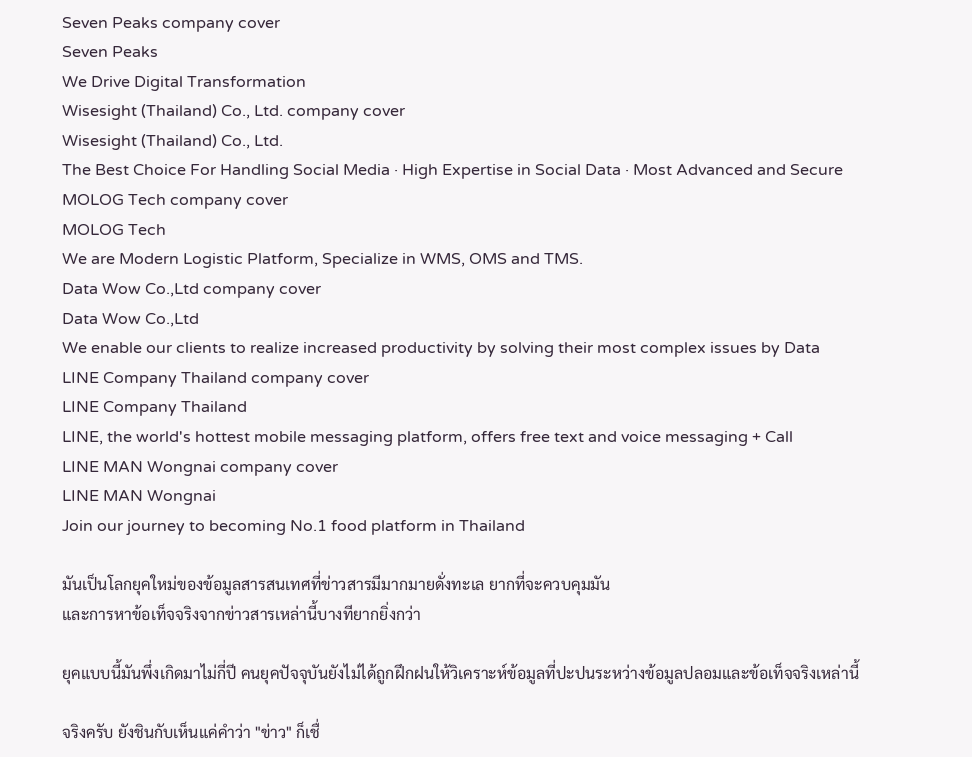Seven Peaks company cover
Seven Peaks
We Drive Digital Transformation
Wisesight (Thailand) Co., Ltd. company cover
Wisesight (Thailand) Co., Ltd.
The Best Choice For Handling Social Media · High Expertise in Social Data · Most Advanced and Secure
MOLOG Tech company cover
MOLOG Tech
We are Modern Logistic Platform, Specialize in WMS, OMS and TMS.
Data Wow Co.,Ltd company cover
Data Wow Co.,Ltd
We enable our clients to realize increased productivity by solving their most complex issues by Data
LINE Company Thailand company cover
LINE Company Thailand
LINE, the world's hottest mobile messaging platform, offers free text and voice messaging + Call
LINE MAN Wongnai company cover
LINE MAN Wongnai
Join our journey to becoming No.1 food platform in Thailand

มันเป็นโลกยุคใหม่ของข้อมูลสารสนเทศที่ข่าวสารมีมากมายดั่งทะเล ยากที่จะควบคุมมัน
และการหาข้อเท็จจริงจากข่าวสารเหล่านี้บางทียากยิ่งกว่า

ยุคแบบนี้มันพึ่งเกิดมาไม่กี่ปี คนยุคปัจจุบันยังไม่ได้ถูกฝึกฝนให้วิเคราะห์ข้อมูลที่ปะปนระหว่างข้อมูลปลอมและข้อเท็จจริงเหล่านี้

จริงครับ ยังชินกับเห็นแค่คำว่า "ข่าว" ก็เชื่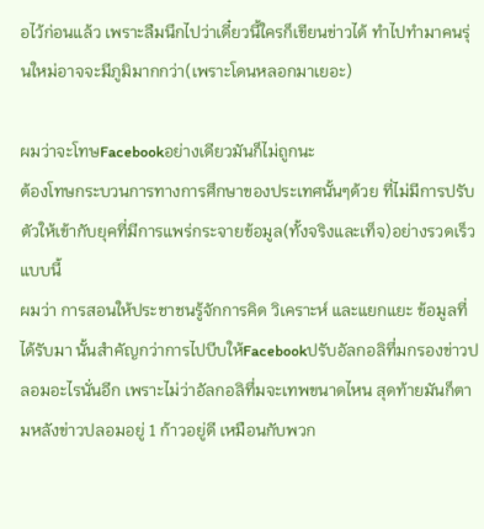อไว้ก่อนแล้ว เพราะลืมนึกไปว่าเดี๋ยวนี้ใครก็เขียนข่าวได้ ทำไปทำมาคนรุ่นใหม่อาจจะมีภูมิมากกว่า(เพราะโดนหลอกมาเยอะ)

ผมว่าจะโทษFacebookอย่างเดียวมันก็ไม่ถูกนะ
ต้องโทษกระบวนการทางการศึกษาของประเทศนั้นๆด้วย ที่ไม่มีการปรับตัวให้เข้ากับยุคที่มีการแพร่กระจายข้อมูล(ทั้งจริงและเท็จ)อย่างรวดเร็ว แบบนี้
ผมว่า การสอนให้ประชาชนรู้จักการคิด วิเคราะห์ และแยกแยะ ข้อมูลที่ได้รับมา นั้นสำคัญกว่าการไปบีบให้Facebookปรับอัลกอลิทึ่มกรองข่าวปลอมอะไรนั่นอีก เพราะไม่ว่าอัลกอลิทึ่มจะเทพขนาดไหน สุดท้ายมันก็ตามหลังข่าวปลอมอยู่ 1 ก้าวอยู่ดี เหมือนกับพวก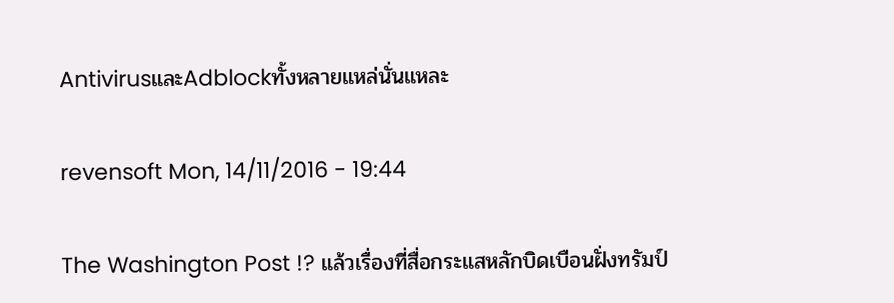AntivirusและAdblockทั้งหลายแหล่นั่นแหละ

revensoft Mon, 14/11/2016 - 19:44

The Washington Post !? แล้วเรื่องที่สื่อกระแสหลักบิดเบือนฝั่งทรัมป์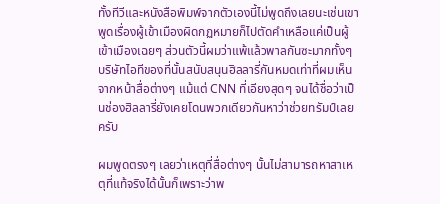ทั้งทีวีและหนังสือพิมพ์จากตัวเองนี้ไม่พูดถึงเลยนะเช่นเขาพูดเรื่องผู้เข้าเมืองผิดกฏหมายก็ไปตัดคำเหลือแค่เป็นผู้เข้าเมืองเฉยๆ ส่วนตัวนี้ผมว่าแพ้แล้วพาลกันซะมากทั้งๆ บริษัทไอทีของที่นั้นสนับสนุนฮิลลารี่กันหมดเท่าที่ผมเห็นจากหน้าสื่อต่างๆ แม้แต่ CNN ที่เอียงสุดๆ จนได้ชื่อว่าเป็นช่องฮิลลารี่ยังเคยโดนพวกเดียวกันหาว่าช่วยทรัมป์เลยครับ

ผมพูดตรงๆ เลยว่าเหตุที่สื่อต่างๆ นั้นไม่สามารถหาสาเหตุที่แท้จริงได้นั้นก็เพราะว่าพ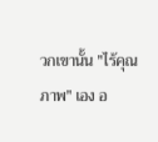วกเขานั้น "ไร้คุณภาพ" เอง อ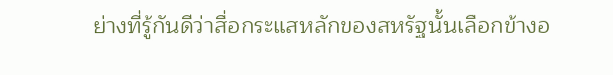ย่างที่รู้กันดีว่าสื่อกระแสหลักของสหรัฐนั้นเลือกข้างอ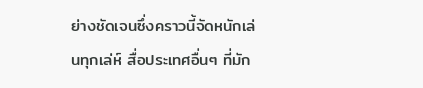ย่างชัดเจนซึ่งคราวนี้จัดหนักเล่นทุกเล่ห์ สื่อประเทศอื่นๆ ที่มัก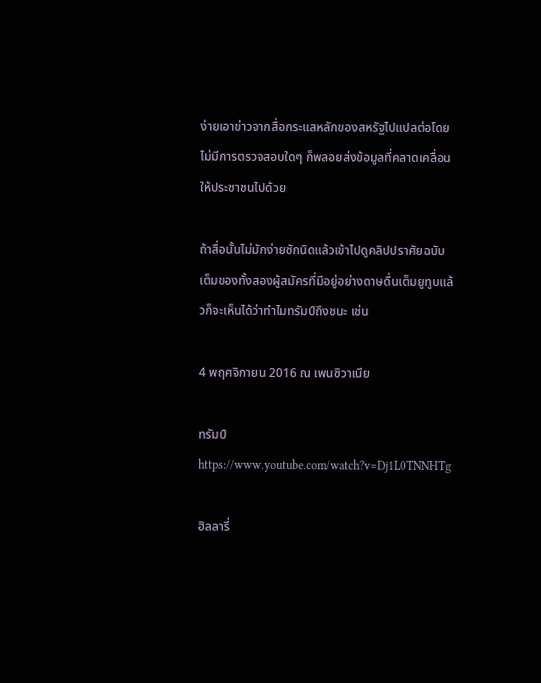ง่ายเอาข่าวจากสื่อกระแสหลักของสหรัฐไปแปลต่อโดยไม่มีการตรวจสอบใดๆ ก็พลอยส่งข้อมูลที่คลาดเคลื่อนให้ประชาชนไปด้วย

ถ้าสื่อนั้นไม่มักง่ายซักนิดแล้วเข้าไปดูคลิปปราศัยฉบับเต็มของทั้งสองผู้สมัครที่มีอยู่อย่างดาษดื่นเต็มยูทูบแล้วก็จะเห็นได้ว่าทำไมทรัมป์ถึงชนะ เช่น

4 พฤศจิกายน 2016 ณ เพนซิวาเนีย

ทรัมป์
https://www.youtube.com/watch?v=Dj1L0TNNHTg

ฮิลลารี่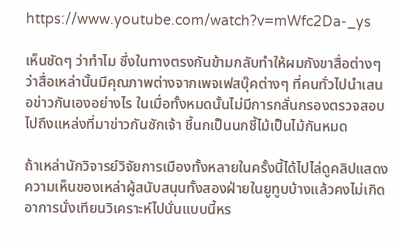https://www.youtube.com/watch?v=mWfc2Da-_ys

เห็นชัดๆ ว่าทำไม ซึ่งในทางตรงกันข้ามกลับทำให้ผมกังขาสื่อต่างๆ ว่าสื่อเหล่านั้นมีคุณภาพต่างจากเพจเฟสบุ๊คต่างๆ ที่คนทั่วไปนำเสนอข่าวกันเองอย่างไร ในเมื่อทั้งหมดนั้นไม่มีการกลั่นกรองตรวจสอบไปถึงแหล่งที่มาข่าวกันซักเจ้า ชี้นกเป็นนกชี้ไม้เป็นไม้กันหมด

ถ้าเหล่านักวิจารย์วิจัยการเมืองทั้งหลายในครั้งนี้ได้ไปไล่ดูคลิปแสดงความเห็นของเหล่าผู้สนับสนุนทั้งสองฝ่ายในยูทูบบ้างแล้วคงไม่เกิดอาการนั่งเทียนวิเคราะห์ไปนั่นแบบนี้หร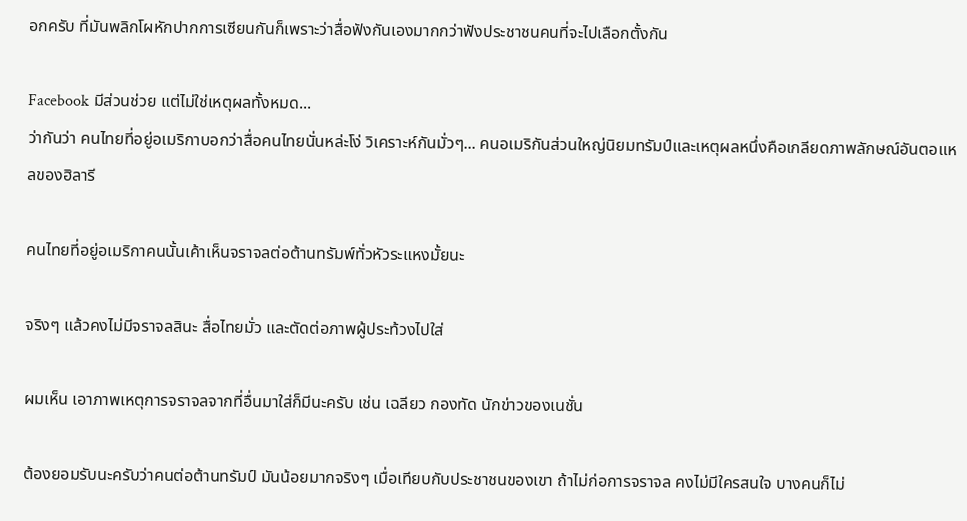อกครับ ที่มันพลิกโผหักปากการเซียนกันก็เพราะว่าสื่อฟังกันเองมากกว่าฟังประชาชนคนที่จะไปเลือกตั้งกัน

Facebook มีส่วนช่วย แต่ไม่ใช่เหตุผลทั้งหมด...
ว่ากันว่า คนไทยที่อยู่อเมริกาบอกว่าสื่อคนไทยนั่นหล่ะโง่ วิเคราะห์กันมั่วๆ... คนอเมริกันส่วนใหญ่นิยมทรัมป์และเหตุผลหนึ่งคือเกลียดภาพลักษณ์อันตอแหลของฮิลารี

คนไทยที่อยู่อเมริกาคนนั้นเค้าเห็นจราจลต่อต้านทรัมพ์ทั่วหัวระแหงมั้ยนะ

จริงๆ แล้วคงไม่มีจราจลสินะ สื่อไทยมั่ว และตัดต่อภาพผู้ประท้วงไปใส่

ผมเห็น เอาภาพเหตุการจราจลจากที่อื่นมาใส่ก็มีนะครับ เช่น เฉลียว กองทัด นักข่าวของเนชั่น

ต้องยอมรับนะครับว่าคนต่อต้านทรัมป์ มันน้อยมากจริงๆ เมื่อเทียบกับประชาชนของเขา ถ้าไม่ก่อการจราจล คงไม่มีใครสนใจ บางคนก็ไม่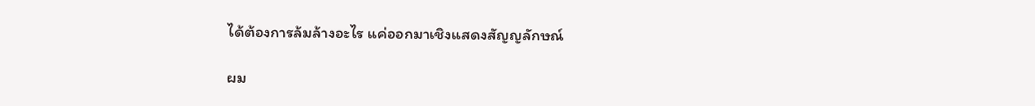ได้ต้องการล้มล้างอะไร แค่ออกมาเชิงแสดงสัญญลักษณ์

ผม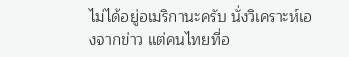ไม่ได้อยู่อเมริกานะครับ นั่งวิเคราะห์เองจากข่าว แต่คนไทยที่อ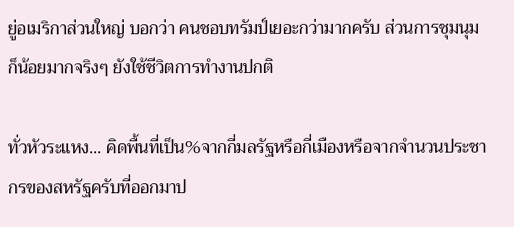ยู่อเมริกาส่วนใหญ่ บอกว่า คนชอบทรัมป์เยอะกว่ามากครับ ส่วนการชุมนุมก็น้อยมากจริงๆ ยังใช้ชีวิตการทำงานปกติ

ทั่วหัวระแหง... คิดพื้นที่เป็น%จากกี่มลรัฐหรือกี่เมืองหรือจากจำนวนประชากรของสหรัฐครับที่ออกมาป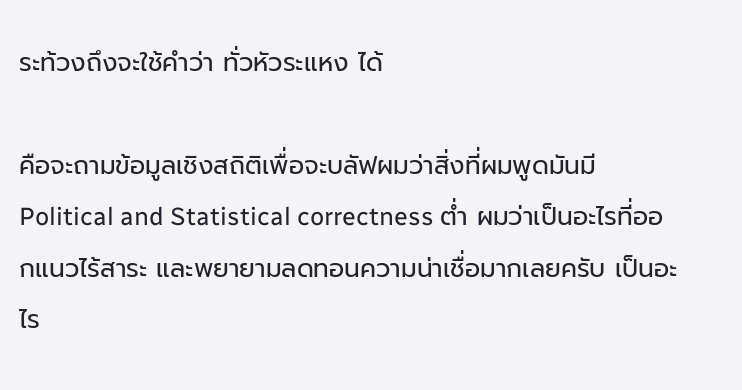ระท้วงถึงจะใช้คำว่า ทั่วหัวระแหง ได้

คือจะถามข้อมูลเชิงสถิติเพื่อจะบลัฟผมว่าสิ่งที่ผมพูดมันมี Political and Statistical correctness ต่ำ ผมว่าเป็นอะไรที่ออกแนวไร้สาระ และพยายามลดทอนความน่าเชื่อมากเลยครับ เป็นอะไร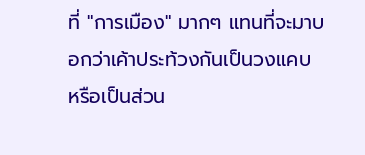ที่ "การเมือง" มากๆ แทนที่จะมาบอกว่าเค้าประท้วงกันเป็นวงแคบ หรือเป็นส่วน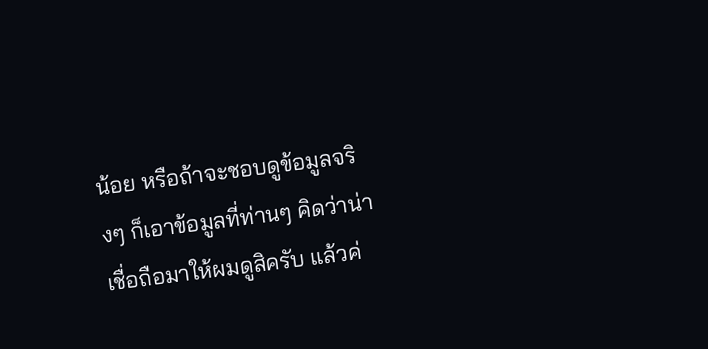น้อย หรือถ้าจะชอบดูข้อมูลจริงๆ ก็เอาข้อมูลที่ท่านๆ คิดว่าน่าเชื่อถือมาให้ผมดูสิครับ แล้วค่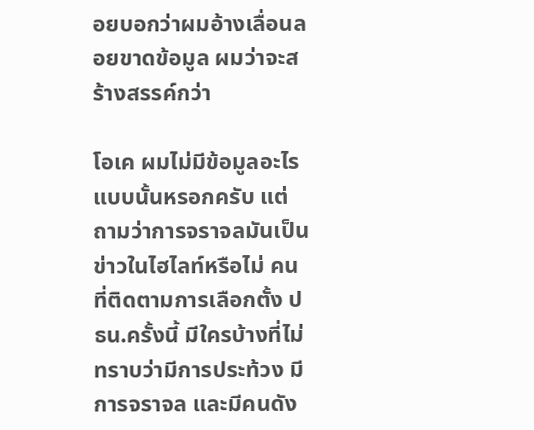อยบอกว่าผมอ้างเลื่อนลอยขาดข้อมูล ผมว่าจะสร้างสรรค์กว่า

โอเค ผมไม่มีข้อมูลอะไรแบบนั้นหรอกครับ แต่ถามว่าการจราจลมันเป็นข่าวในไฮไลท์หรือไม่ คนที่ติดตามการเลือกตั้ง ปธน.ครั้งนี้ มีใครบ้างที่ไม่ทราบว่ามีการประท้วง มีการจราจล และมีคนดัง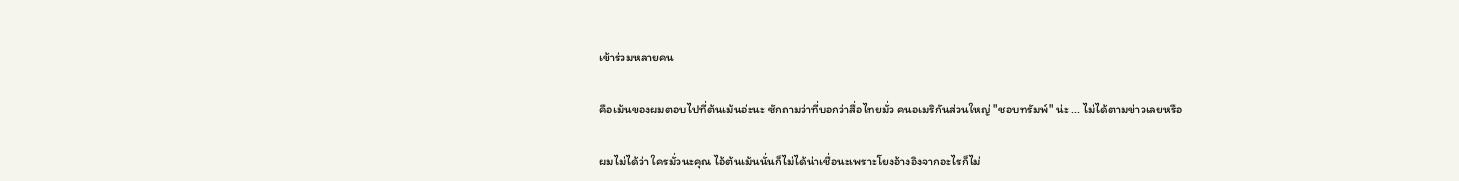เข้าร่วมหลายคน

คือเม้นของผมตอบไปที่ต้นเม้นอ่ะนะ ซักถามว่าที่บอกว่าสื่อไทยมั่ว คนอเมริกันส่วนใหญ่ "ชอบทรัมพ์" น่ะ ... ไม่ได้ตามข่าวเลยหรือ

ผมไม่ได้ว่า ใครมั่วนะคุณ ไอ้ต้นเม้นนั่นก็ไม่ได้น่าเชื่อนะเพราะโยงอ้างอิงจากอะไรก็ไม่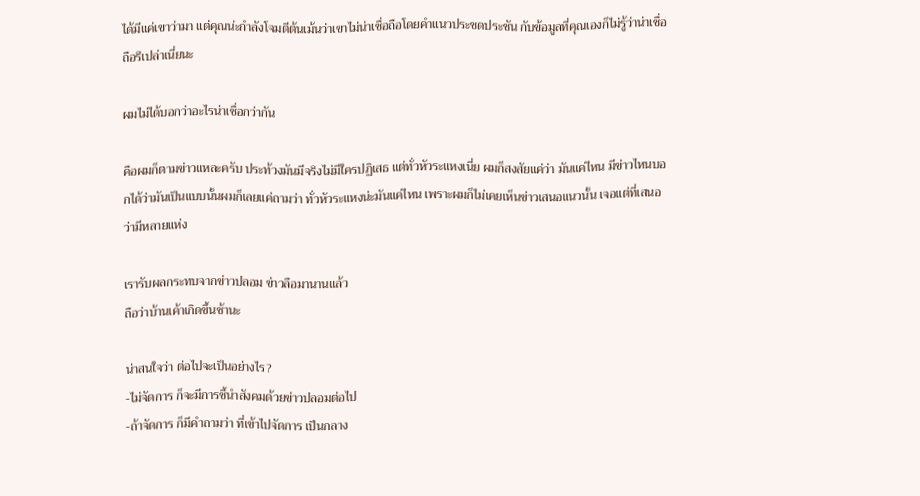ได้มีแค่เขาว่ามา แต่คุณน่ะกำลังโจมตีต้นเม้นว่าเขาไม่น่าเชื่อถือโดยคำแนวประชดประชัน กับข้อมูลที่คุณเองก็ไม่รู้ว่าน่าเชื่อถือรึเปล่าเนี่ยนะ

ผมไม่ได้บอกว่าอะไรน่าเชื่อกว่ากัน

คือผมก็ตามข่าวแหละครับ ประท้วงมันมีจริงไม่มีใครปฏิเสธ แต่ทั่วหัวระแหงเนี่ย ผมก็สงสัยแค่ว่า มันแค่ไหน มีข่าวไหนบอกได้ว่ามันเป็นแบบนั้นผมก็เลยแค่ถามว่า ทั่วหัวระแหงน่ะมันแค่ไหน เพราะผมก็ไม่เคยเห็นข่าวเสนอแนวนั้น เจอแต่ที่เสนอว่ามีหลายแห่ง

เรารับผลกระทบจากข่าวปลอม ข่าวลือมานานแล้ว
ถือว่าบ้านเค้าเกิดขึ้นช้านะ

น่าสนใจว่า ต่อไปจะเป็นอย่างไร?
-ไม่จัดการ ก็จะมีการชี้นำสังคมด้วยข่าวปลอมต่อไป
-ถ้าจัดการ ก็มีคำถามว่า ที่เข้าไปจัดการ เป็นกลาง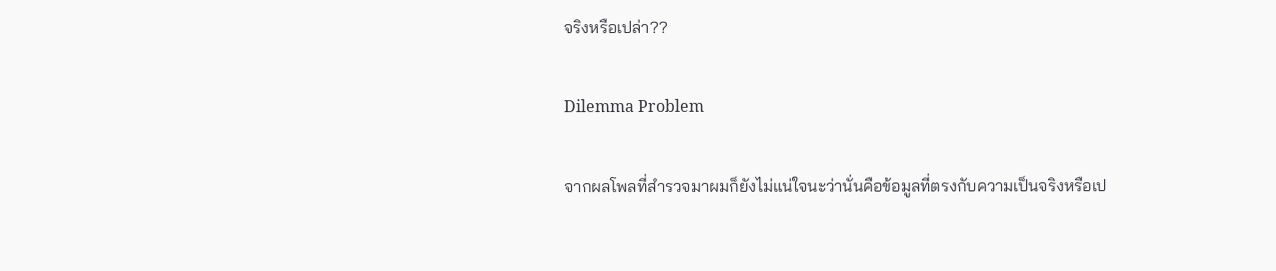จริงหรือเปล่า??

Dilemma Problem

จากผลโพลที่สำรวจมาผมก็ยังไม่แน่ใจนะว่านั่นคือข้อมูลที่ตรงกับความเป็นจริงหรือเป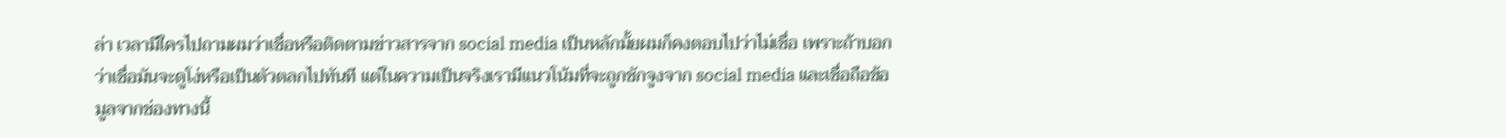ล่า เวลามีใครไปถามผมว่าเชื่อหรือติดตามข่าวสารจาก social media เป็นหลักมั้ยผมก็คงตอบไปว่าไม่เชื่อ เพราะถ้าบอกว่าเชื่อมันจะดูโง่หรือเป็นตัวตลกไปทันที แต่ในความเป็นจริงเรามีแนวโน้มที่จะถูกชักจูงจาก social media และเชื่อถือข้อมูลจากช่องทางนี้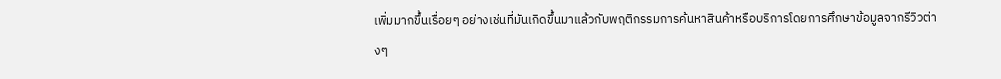เพิ่มมากขึ้นเรื่อยๆ อย่างเช่นที่มันเกิดขึ้นมาแล้วกับพฤติกรรมการค้นหาสินค้าหรือบริการโดยการศึกษาข้อมูลจากรีวิวต่างๆ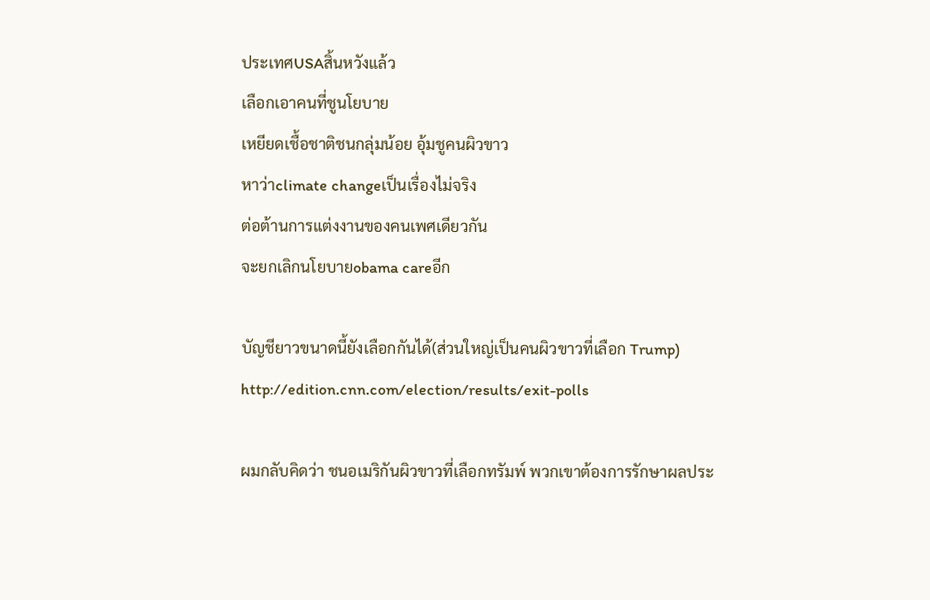ประเทศUSAสิ้นหวังแล้ว
เลือกเอาคนที่ชูนโยบาย
เหยียดเชื้อชาติชนกลุ่มน้อย อุ้มชูคนผิวขาว
หาว่าclimate changeเป็นเรื่องไม่จริง
ต่อต้านการแต่งงานของคนเพศเดียวกัน
จะยกเลิกนโยบายobama careอีก

บัญชียาวขนาดนี้ยังเลือกกันได้(ส่วนใหญ่เป็นคนผิวขาวที่เลือก Trump) http://edition.cnn.com/election/results/exit-polls

ผมกลับคิดว่า ชนอเมริกันผิวขาวที่เลือกทรัมพ์ พวกเขาต้องการรักษาผลประ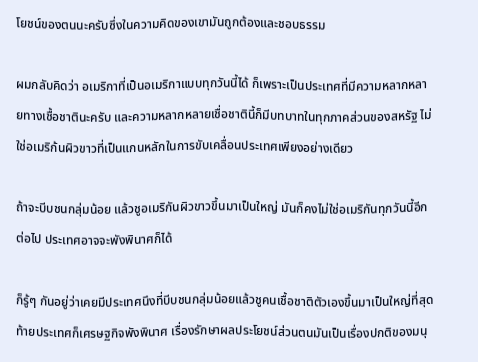โยชน์ของตนนะครับซึ่งในความคิดของเขามันถูกต้องและชอบธรรม

ผมกลับคิดว่า อเมริกาที่เป็นอเมริกาแบบทุกวันนี้ได้ ก็เพราะเป็นประเทศที่มีความหลากหลายทางเชื้อชาตินะครับ และความหลากหลายเชื่อชาตินี้ก็มีบทบาทในทุกภาคส่วนของสหรัฐ ไม่ใช่อเมริก้นผิวขาวที่เป็นแกนหลักในการขับเคลื่อนประเทศเพียงอย่างเดียว

ถ้าจะบีบชนกลุ่มน้อย แล้วชูอเมริกันผิวขาวขึ้นมาเป็นใหญ่ มันก็คงไม่ใช่อเมริกันทุกวันนี้อีกต่อไป ประเทศอาจจะพังพินาศก็ได้

ก็รู้ๆ กันอยู่ว่าเคยมีประเทศนึงที่บีบชนกลุ่มน้อยแล้วชูคนเชื้อชาติตัวเองขึ้นมาเป็นใหญ่ที่สุดท้ายประเทศก็เศรษฐกิจพังพินาศ เรื่องรักษาผลประโยชน์ส่วนตนมันเป็นเรื่องปกติของมนุ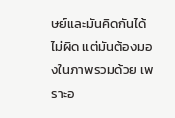ษย์และมันคิดกันได้ไม่ผิด แต่มันต้องมองในภาพรวมด้วย เพราะอ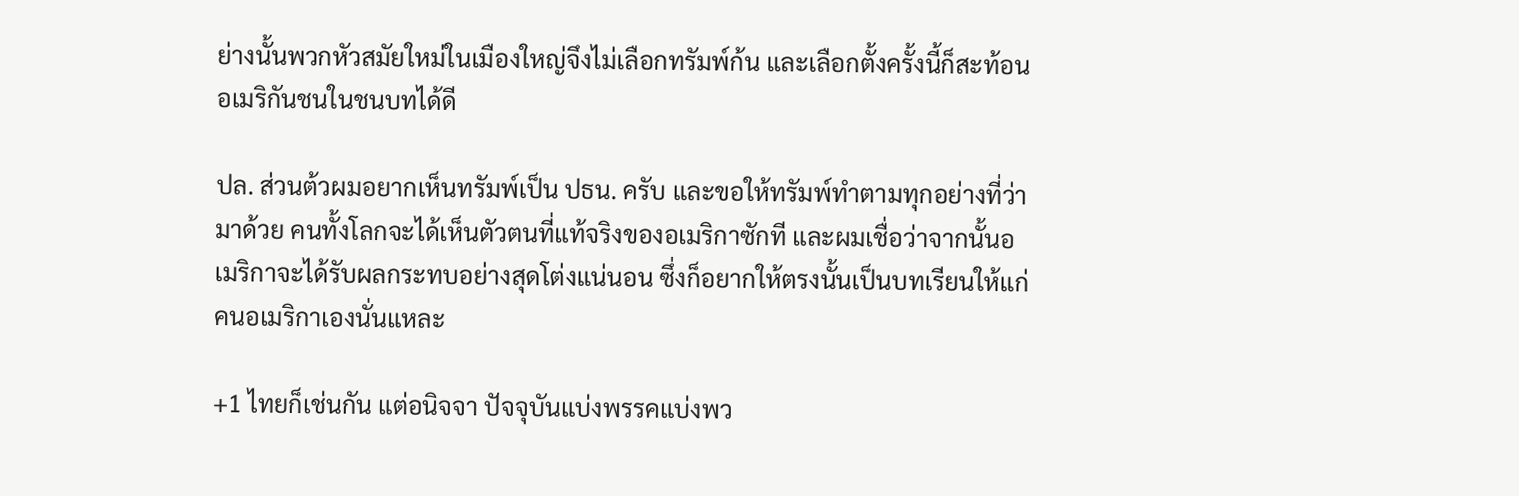ย่างนั้นพวกหัวสมัยใหม่ในเมืองใหญ่จึงไม่เลือกทรัมพ์ก้น และเลือกตั้งครั้งนี้ก็สะท้อนอเมริกันชนในชนบทได้ดี

ปล. ส่วนต้วผมอยากเห็นทรัมพ์เป็น ปธน. ครับ และขอให้ทรัมพ์ทำตามทุกอย่างที่ว่ามาด้วย คนทั้งโลกจะได้เห็นตัวตนที่แท้จริงของอเมริกาซักที และผมเชื่อว่าจากนั้นอเมริกาจะได้รับผลกระทบอย่างสุดโต่งแน่นอน ซึ่งก็อยากให้ตรงนั้นเป็นบทเรียนให้แก่คนอเมริกาเองนั่นแหละ

+1 ไทยก็เช่นกัน แต่อนิจจา ปัจจุบันแบ่งพรรคแบ่งพว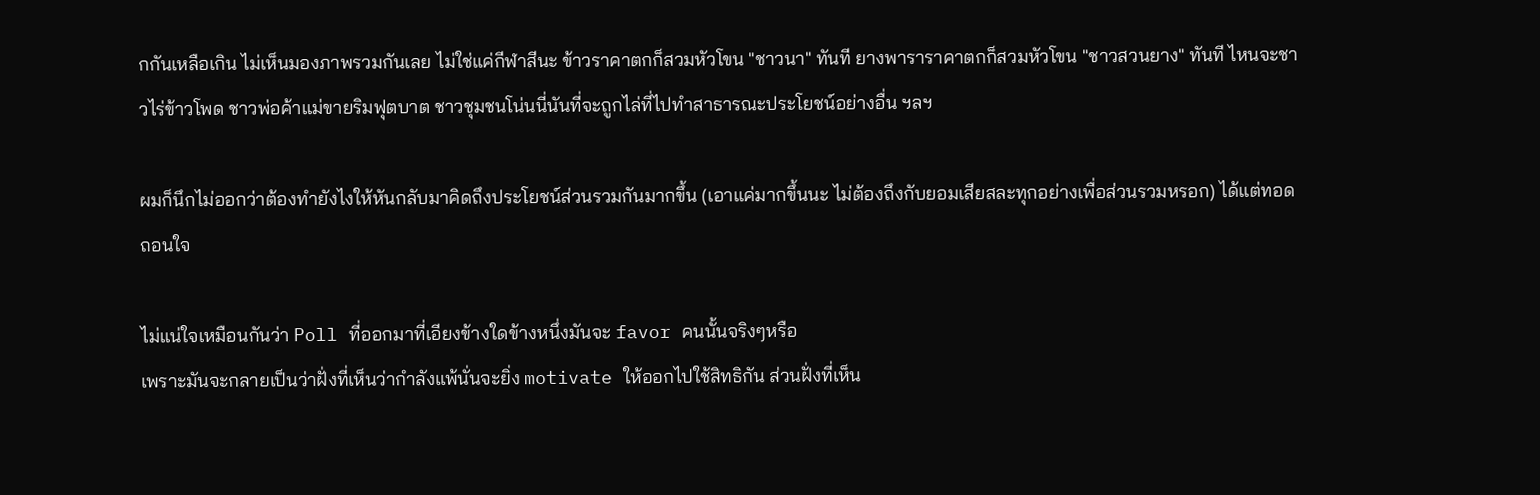กกันเหลือเกิน ไม่เห็นมองภาพรวมกันเลย ไม่ใช่แค่กีฬาสีนะ ข้าวราคาตกก็สวมหัวโขน "ชาวนา" ทันที ยางพาราราคาตกก็สวมหัวโขน "ชาวสวนยาง" ทันที ไหนจะชาวไร่ข้าวโพด ชาวพ่อค้าแม่ขายริมฟุตบาต ชาวชุมชนโน่นนี่นันที่จะถูกไล่ที่ไปทำสาธารณะประโยชน์อย่างอื่น ฯลฯ

ผมก็นึกไม่ออกว่าต้องทำยังไงให้หันกลับมาคิดถึงประโยชน์ส่วนรวมกันมากขึ้น (เอาแค่มากขึ้นนะ ไม่ต้องถึงกับยอมเสียสละทุกอย่างเพื่อส่วนรวมหรอก) ได้แต่ทอดถอนใจ

ไม่แน่ใจเหมือนกันว่า Poll ที่ออกมาที่เอียงข้างใดข้างหนึ่งมันจะ favor คนนั้นจริงๆหรือ
เพราะมันจะกลายเป็นว่าฝั่งที่เห็นว่ากำลังแพ้นั่นจะยิ่ง motivate ให้ออกไปใช้สิทธิกัน ส่วนฝั่งที่เห็น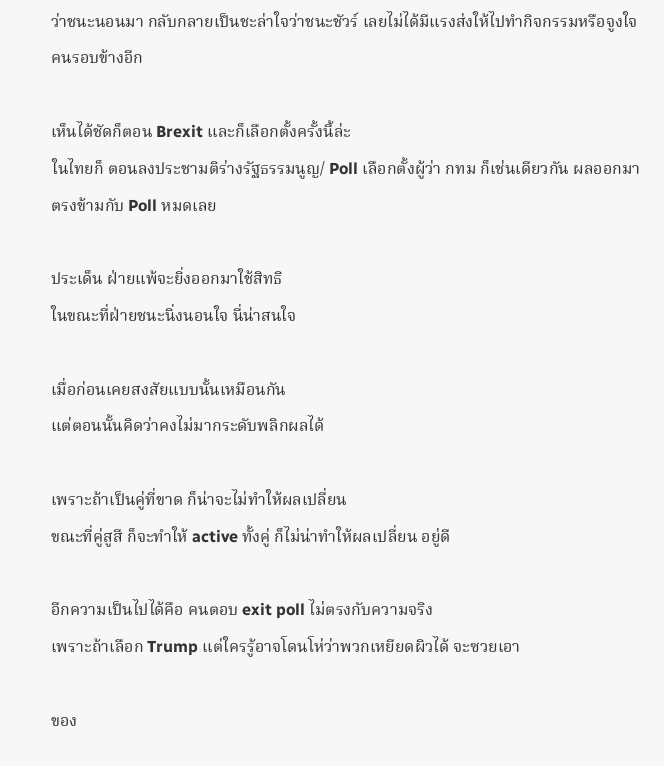ว่าชนะนอนมา กลับกลายเป็นชะล่าใจว่าชนะชัวร์ เลยไม่ได้มีแรงส่งให้ไปทำกิจกรรมหรือจูงใจคนรอบข้างอีก

เห็นได้ชัดก็ตอน Brexit และก็เลือกตั้งครั้งนี้ล่ะ
ในไทยก็ ตอนลงประชามติร่างรัฐธรรมนูญ/ Poll เลือกตั้งผู้ว่า กทม ก็เช่นเดียวกัน ผลออกมาตรงข้ามกับ Poll หมดเลย

ประเด็น ฝ่ายแพ้จะยิ่งออกมาใช้สิทธิ
ในขณะที่ฝ่ายชนะนิ่งนอนใจ นี่น่าสนใจ

เมื่อก่อนเคยสงสัยแบบนั้นเหมือนกัน
แต่ตอนนั้นคิดว่าคงไม่มากระดับพลิกผลได้

เพราะถ้าเป็นคู่ที่ขาด ก็น่าจะไม่ทำให้ผลเปลี่ยน
ขณะที่คู่สูสี ก็จะทำให้ active ทั้งคู่ ก็ไม่น่าทำให้ผลเปลี่ยน อยู่ดี

อีกความเป็นไปได้คือ คนตอบ exit poll ไม่ตรงกับความจริง
เพราะถ้าเลือก Trump แต่ใครรู้อาจโดนโห่ว่าพวกเหยียดผิวได้ จะซวยเอา

ของ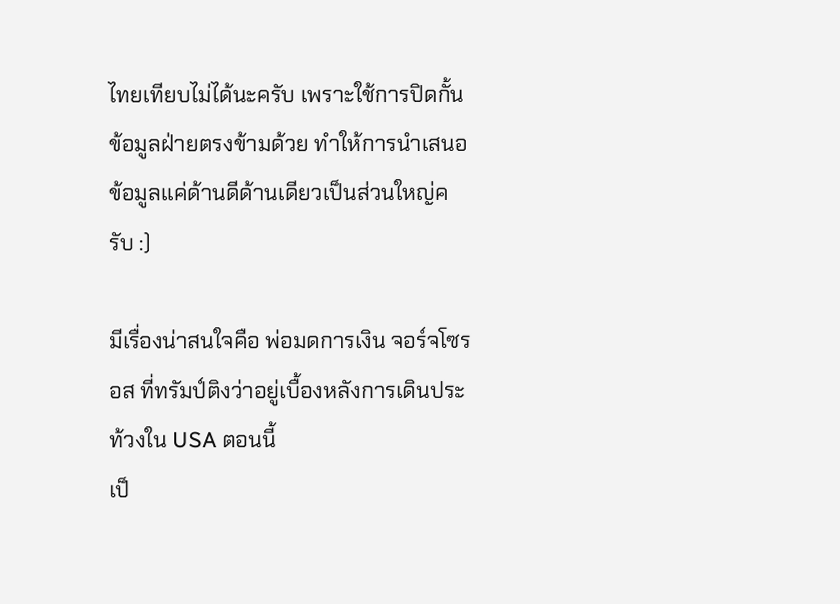ไทยเทียบไม่ได้นะครับ เพราะใช้การปิดกั้นข้อมูลฝ่ายตรงข้ามด้วย ทำให้การนำเสนอข้อมูลแค่ด้านดีด้านเดียวเป็นส่วนใหญ่ครับ :)

มีเรื่องน่าสนใจคือ พ่อมดการเงิน จอร์จโซรอส ที่ทรัมป์ติงว่าอยู่เบื้องหลังการเดินประท้วงใน USA ตอนนี้
เป็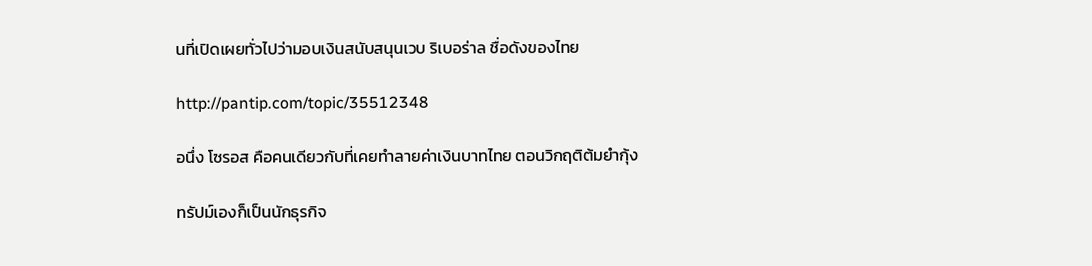นที่เปิดเผยทั่วไปว่ามอบเงินสนับสนุนเวบ ริเบอร่าล ชื่อดังของไทย

http://pantip.com/topic/35512348

อนึ่ง โซรอส คือคนเดียวกับที่เคยทำลายค่าเงินบาทไทย ตอนวิกฤติต้มยำกุ้ง

ทรัปม์เองก็เป็นนักธุรกิจ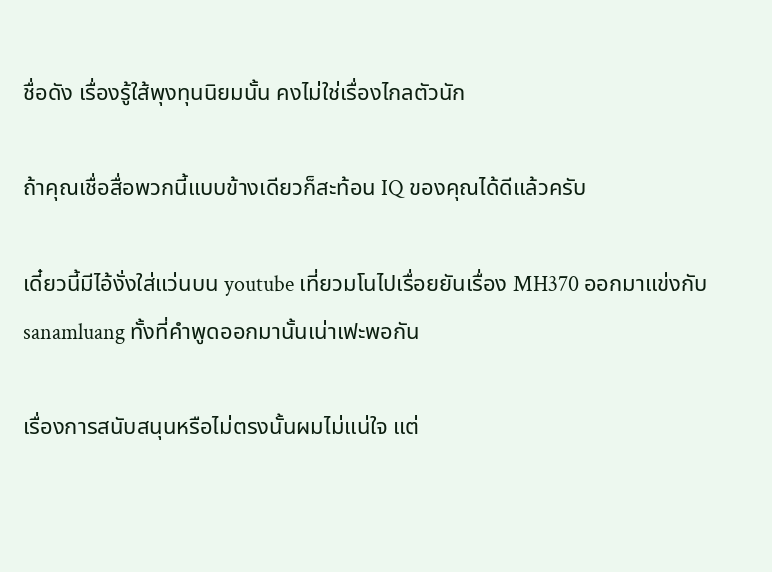ชื่อดัง เรื่องรู้ใส้พุงทุนนิยมนั้น คงไม่ใช่เรื่องไกลตัวนัก

ถ้าคุณเชื่อสื่อพวกนี้แบบข้างเดียวก็สะท้อน IQ ของคุณได้ดีแล้วครับ

เดี๋ยวนี้มีไอ้งั่งใส่แว่นบน youtube เที่ยวมโนไปเรื่อยยันเรื่อง MH370 ออกมาแข่งกับ sanamluang ทั้งที่คำพูดออกมานั้นเน่าเฟะพอกัน

เรื่องการสนับสนุนหรือไม่ตรงนั้นผมไม่แน่ใจ แต่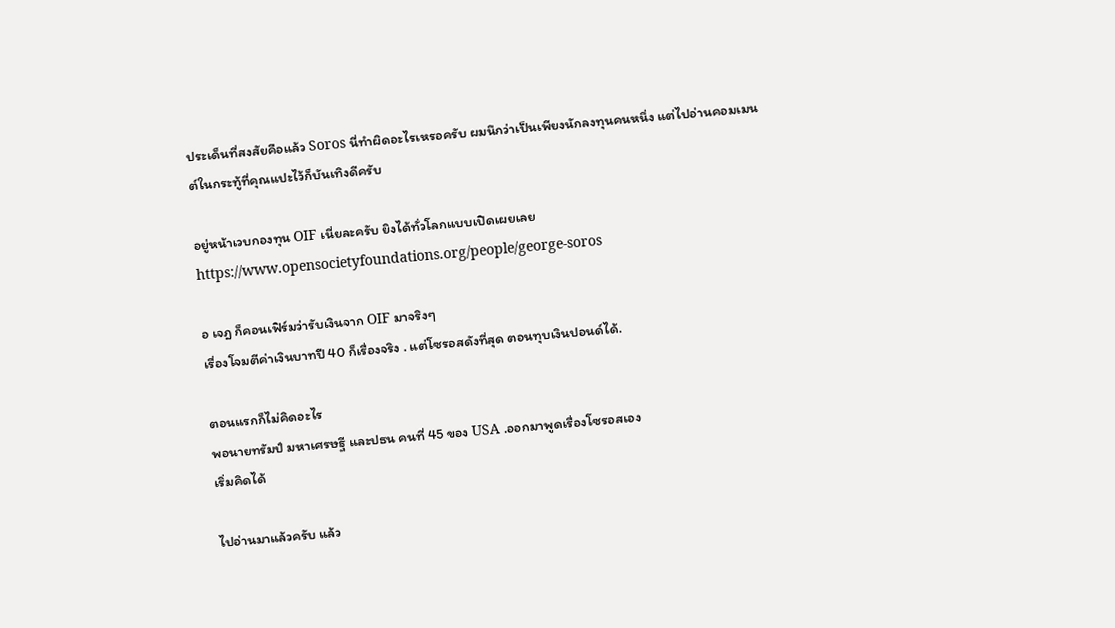ประเด็นที่สงสัยคือแล้ว Soros นี่ทำผิดอะไรเหรอครับ ผมนึกว่าเป็นเพียงนักลงทุนคนหนึ่ง แต่ไปอ่านคอมเมนต์ในกระทู้ที่คุณแปะไว้ก็บันเทิงดีครับ

อยู่หน้าเวบกองทุน OIF เนี่ยละครับ ยิงได้ทั่วโลกแบบเปิดเผยเลย
https://www.opensocietyfoundations.org/people/george-soros

อ เจฎ ก็คอนเฟิร์มว่ารับเงินจาก OIF มาจริงๆ
เรื่องโจมตีค่าเงินบาทปี 40 ก็เรื่องจริง . แต่โซรอสดังที่สุด ตอนทุบเงินปอนด์ได้.

ตอนแรกก็ไม่คิดอะไร
พอนายทรัมป์ มหาเศรษฐี และปธน คนที่ 45 ของ USA .ออกมาพูดเรื่องโซรอสเอง
เริ่มคิดได้

ไปอ่านมาแล้วครับ แล้ว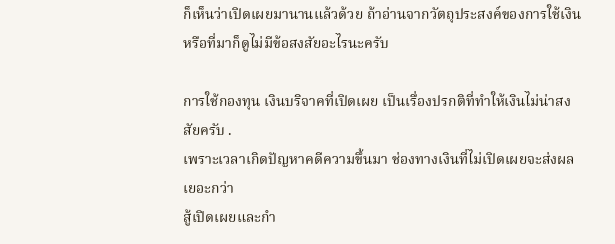ก็เห็นว่าเปิดเผยมานานแล้วด้วย ถ้าอ่านจากวัตถุประสงค์ของการใช้เงินหรือที่มาก็ดูไม่มีข้อสงสัยอะไรนะครับ

การใช้กองทุน เงินบริจาคที่เปิดเผย เป็นเรื่องปรกติที่ทำให้เงินไม่น่าสงสัยครับ .
เพราะเวลาเกิดปัญหาคดีความขึ้นมา ช่องทางเงินที่ไม่เปิดเผยจะส่งผลเยอะกว่า
สู้เปิดเผยและกำ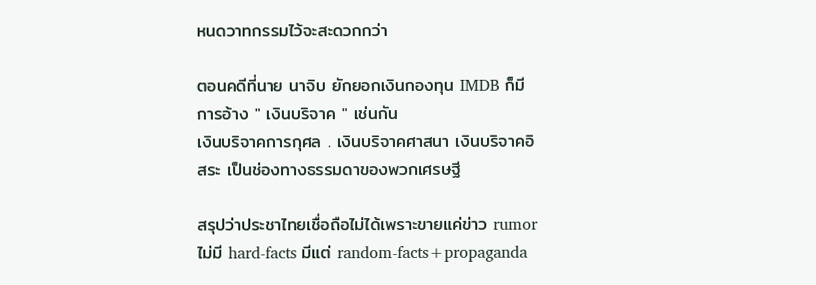หนดวาทกรรมไว้จะสะดวกกว่า

ตอนคดีที่นาย นาจิบ ยักยอกเงินกองทุน IMDB ก็มีการอ้าง " เงินบริจาค " เช่นกัน
เงินบริจาคการกุศล . เงินบริจาคศาสนา เงินบริจาคอิสระ เป็นช่องทางธรรมดาของพวกเศรษฐี

สรุปว่าประชาไทยเชื่อถือไม่ได้เพราะขายแค่ข่าว rumor ไม่มี hard-facts มีแต่ random-facts+propaganda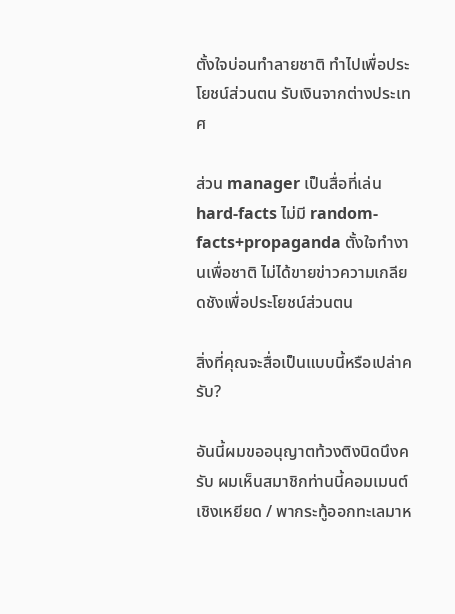ตั้งใจบ่อนทำลายชาติ ทำไปเพื่อประโยชน์ส่วนตน รับเงินจากต่างประเทศ

ส่วน manager เป็นสื่อที่เล่น hard-facts ไม่มี random-facts+propaganda ตั้งใจทำงานเพื่อชาติ ไม่ได้ขายข่าวความเกลียดชังเพื่อประโยชน์ส่วนตน

สิ่งที่คุณจะสื่อเป็นแบบนี้หรือเปล่าครับ?

อันนี้ผมขออนุญาตท้วงติงนิดนึงครับ ผมเห็นสมาชิกท่านนี้คอมเมนต์เชิงเหยียด / พากระทู้ออกทะเลมาห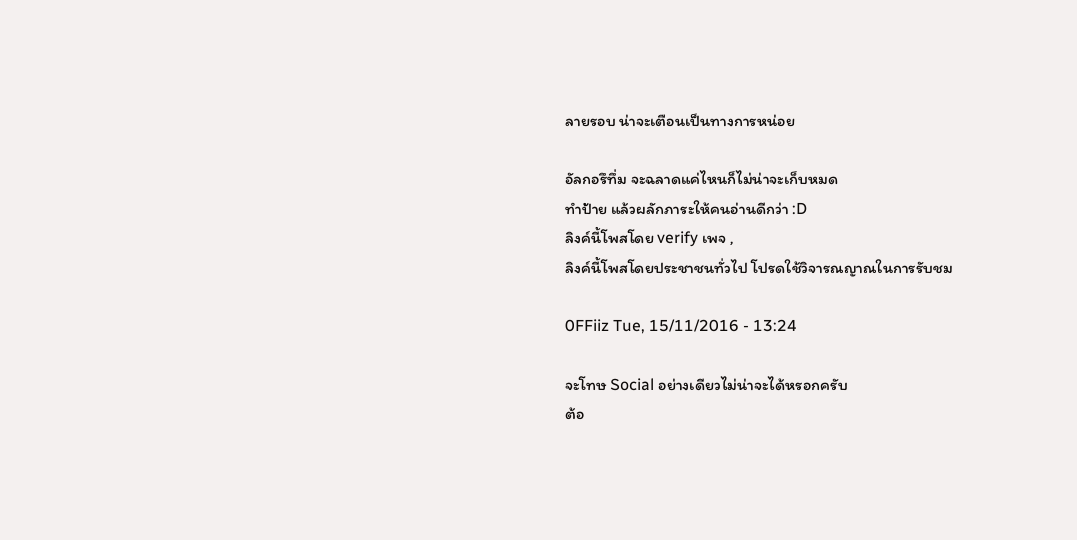ลายรอบ น่าจะเตือนเป็นทางการหน่อย

อัลกอรึทึ่ม จะฉลาดแค่ไหนก็ไม่น่าจะเก็บหมด
ทำป้าย แล้วผลักภาระให้คนอ่านดีกว่า :D
ลิงค์นี้โพสโดย verify เพจ ,
ลิงค์นี้โพสโดยประชาชนทั่วไป โปรดใช้วิจารณญาณในการรับชม

0FFiiz Tue, 15/11/2016 - 13:24

จะโทษ Social อย่างเดียวไม่น่าจะได้หรอกครับ
ต้อ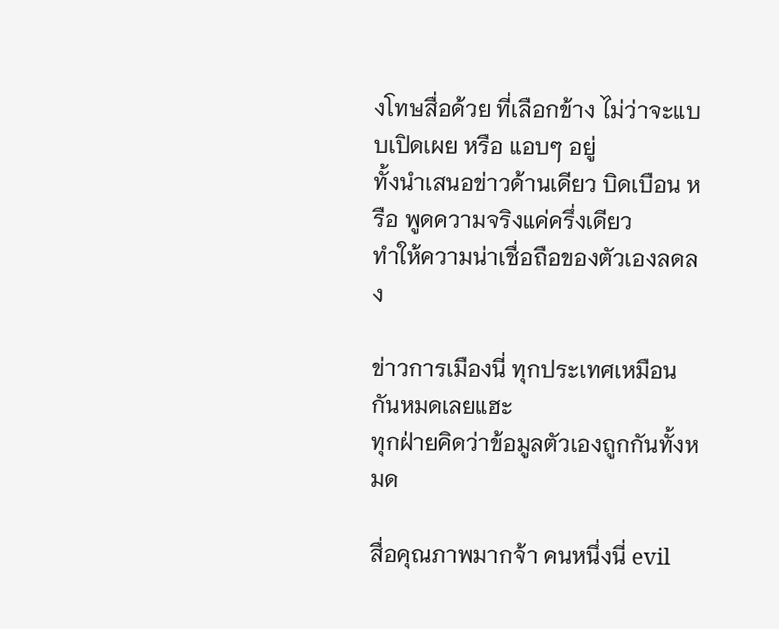งโทษสื่อด้วย ที่เลือกข้าง ไม่ว่าจะแบบเปิดเผย หรือ แอบๆ อยู่
ทั้งนำเสนอข่าวด้านเดียว บิดเบือน หรือ พูดความจริงแค่ครึ่งเดียว
ทำให้ความน่าเชื่อถือของตัวเองลดลง

ข่าวการเมืองนี่ ทุกประเทศเหมือนกันหมดเลยแฮะ
ทุกฝ่ายคิดว่าข้อมูลตัวเองถูกกันทั้งหมด

สื่อคุณภาพมากจ้า คนหนึ่งนี่ evil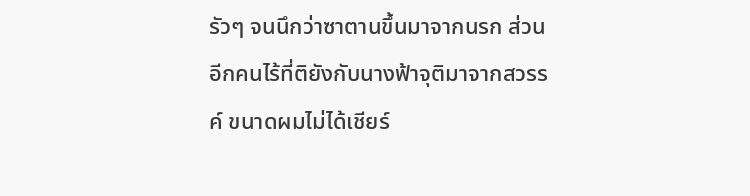รัวๆ จนนึกว่าซาตานขึ้นมาจากนรก ส่วนอีกคนไร้ที่ติยังกับนางฟ้าจุติมาจากสวรรค์ ขนาดผมไม่ได้เชียร์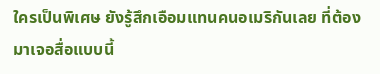ใครเป็นพิเศษ ยังรู้สึกเอือมแทนคนอเมริกันเลย ที่ต้องมาเจอสื่อแบบนี้